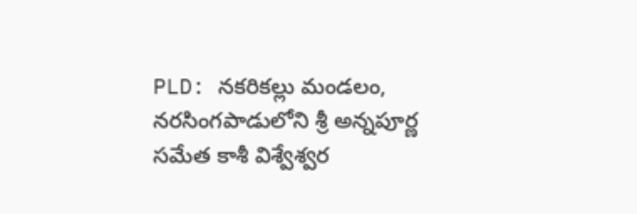PLD: నకరికల్లు మండలం, నరసింగపాడులోని శ్రీ అన్నపూర్ణ సమేత కాశీ విశ్వేశ్వర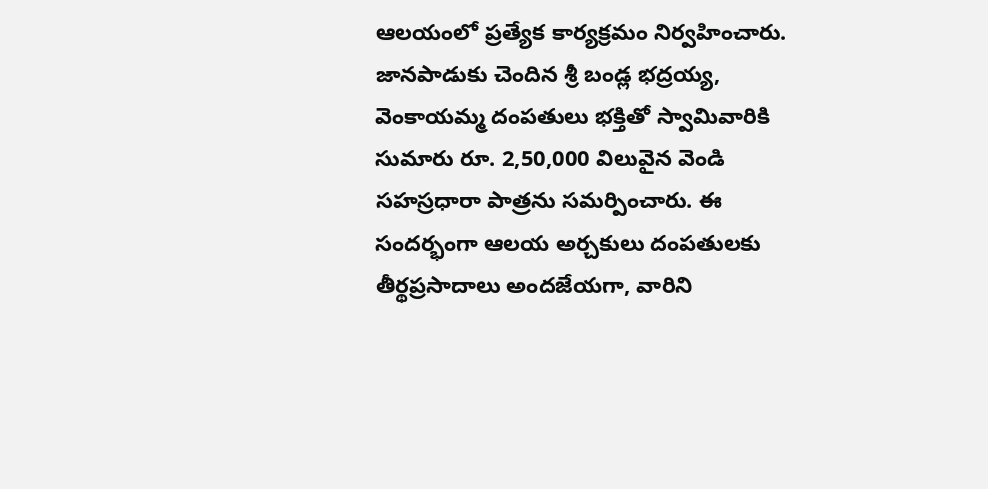ఆలయంలో ప్రత్యేక కార్యక్రమం నిర్వహించారు. జానపాడుకు చెందిన శ్రీ బండ్ల భద్రయ్య, వెంకాయమ్మ దంపతులు భక్తితో స్వామివారికి సుమారు రూ. 2,50,000 విలువైన వెండి సహస్రధారా పాత్రను సమర్పించారు. ఈ సందర్భంగా ఆలయ అర్చకులు దంపతులకు తీర్థప్రసాదాలు అందజేయగా, వారిని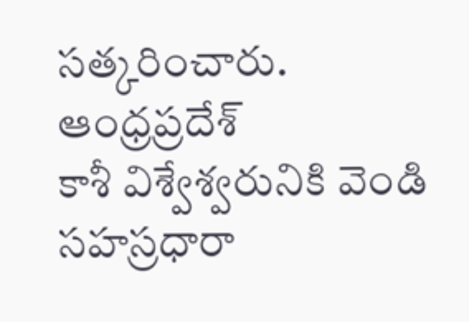సత్కరించారు.
ఆంధ్రప్రదేశ్
కాశీ విశ్వేశ్వరునికి వెండి సహస్రధారా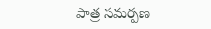పాత్ర సమర్పణ